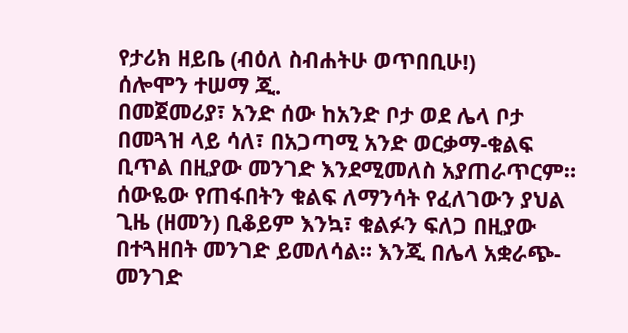የታሪክ ዘይቤ (ብዕለ ስብሐትሁ ወጥበቢሁ!)
ሰሎሞን ተሠማ ጂ.
በመጀመሪያ፣ አንድ ሰው ከአንድ ቦታ ወደ ሌላ ቦታ በመጓዝ ላይ ሳለ፣ በአጋጣሚ አንድ ወርቃማ-ቁልፍ ቢጥል በዚያው መንገድ እንደሚመለስ አያጠራጥርም። ሰውዬው የጠፋበትን ቁልፍ ለማንሳት የፈለገውን ያህል ጊዜ (ዘመን) ቢቆይም እንኳ፣ ቁልፉን ፍለጋ በዚያው በተጓዘበት መንገድ ይመለሳል። እንጂ በሌላ አቋራጭ-መንገድ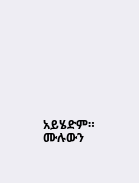አይሄድም።
ሙሉውን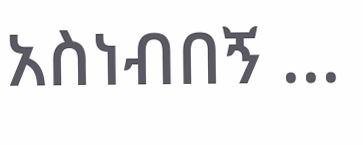አስነብበኝ ...